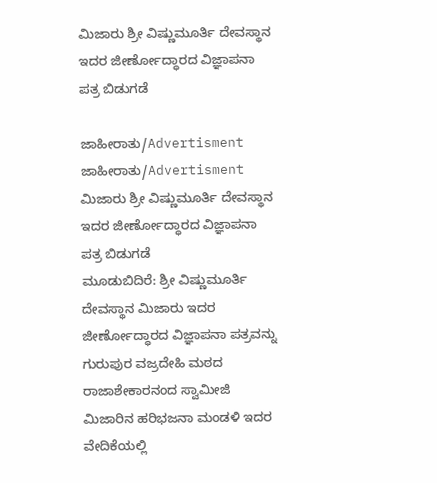ಮಿಜಾರು ಶ್ರೀ ವಿಷ್ಣುಮೂರ್ತಿ ದೇವಸ್ಥಾನ ಇದರ ಜೀರ್ಣೋದ್ಧಾರದ ವಿಜ್ಞಾಪನಾ ಪತ್ರ ಬಿಡುಗಡೆ

ಜಾಹೀರಾತು/Advertisment
ಜಾಹೀರಾತು/Advertisment
ಮಿಜಾರು ಶ್ರೀ ವಿಷ್ಣುಮೂರ್ತಿ ದೇವಸ್ಥಾನ ಇದರ ಜೀರ್ಣೋದ್ಧಾರದ ವಿಜ್ಞಾಪನಾ ಪತ್ರ ಬಿಡುಗಡೆ
ಮೂಡುಬಿದಿರೆ: ಶ್ರೀ ವಿಷ್ಣುಮೂರ್ತಿ ದೇವಸ್ಥಾನ ಮಿಜಾರು ಇದರ ಜೀರ್ಣೋದ್ಧಾರದ ವಿಜ್ಞಾಪನಾ ಪತ್ರವನ್ನು ಗುರುಪುರ ವಜ್ರದೇಹಿ ಮಠದ ರಾಜಾಶೇಕಾರನಂದ ಸ್ವಾಮೀಜಿ ಮಿಜಾರಿನ ಹರಿಭಜನಾ ಮಂಡಳಿ ಇದರ ವೇದಿಕೆಯಲ್ಲಿ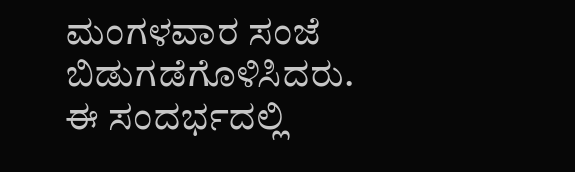ಮಂಗಳವಾರ ಸಂಜೆ ಬಿಡುಗಡೆಗೊಳಿಸಿದರು.
ಈ ಸಂದರ್ಭದಲ್ಲಿ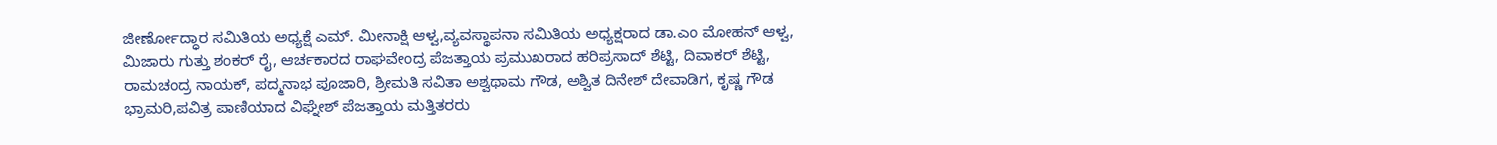ಜೀರ್ಣೋದ್ಧಾರ ಸಮಿತಿಯ ಅಧ್ಯಕ್ಷೆ ಎಮ್. ಮೀನಾಕ್ಷಿ ಆಳ್ವ,ವ್ಯವಸ್ಥಾಪನಾ ಸಮಿತಿಯ ಅಧ್ಯಕ್ಷರಾದ ಡಾ.ಎಂ ಮೋಹನ್ ಆಳ್ವ, ಮಿಜಾರು ಗುತ್ತು ಶಂಕರ್ ರೈ, ಆರ್ಚಕಾರದ ರಾಘವೇಂದ್ರ ಪೆಜತ್ತಾಯ ಪ್ರಮುಖರಾದ ಹರಿಪ್ರಸಾದ್ ಶೆಟ್ಟಿ, ದಿವಾಕರ್ ಶೆಟ್ಟಿ, ರಾಮಚಂದ್ರ ನಾಯಕ್, ಪದ್ಮನಾಭ ಪೂಜಾರಿ, ಶ್ರೀಮತಿ ಸವಿತಾ ಅಶ್ವಥಾಮ ಗೌಡ, ಅಶ್ವಿತ ದಿನೇಶ್ ದೇವಾಡಿಗ, ಕೃಷ್ಣ ಗೌಡ ಭ್ರಾಮರಿ,ಪವಿತ್ರ ಪಾಣಿಯಾದ ವಿಘ್ನೇಶ್ ಪೆಜತ್ತಾಯ ಮತ್ತಿತರರು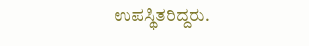ಉಪಸ್ಥಿತರಿದ್ದರು.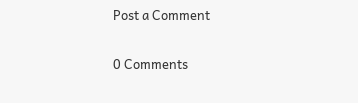Post a Comment

0 Comments